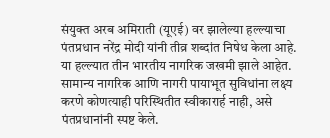संयुक्त अरब अमिराती (यूएई) वर झालेल्या हल्ल्याचा पंतप्रधान नरेंद्र मोदी यांनी तीव्र शब्दांत निषेध केला आहे. या हल्ल्यात तीन भारतीय नागरिक जखमी झाले आहेत. सामान्य नागरिक आणि नागरी पायाभूत सुविधांना लक्ष्य करणे कोणत्याही परिस्थितीत स्वीकारार्ह नाही, असे पंतप्रधानांनी स्पष्ट केले.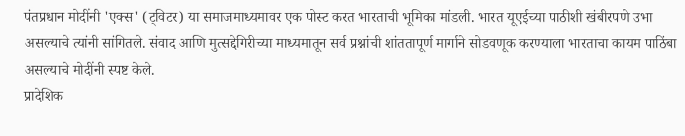पंतप्रधान मोदींनी 'एक्स' (ट्विटर) या समाजमाध्यमावर एक पोस्ट करत भारताची भूमिका मांडली. भारत यूएईच्या पाठीशी खंबीरपणे उभा असल्याचे त्यांनी सांगितले. संवाद आणि मुत्सद्देगिरीच्या माध्यमातून सर्व प्रश्नांची शांततापूर्ण मार्गाने सोडवणूक करण्याला भारताचा कायम पाठिंबा असल्याचे मोदींनी स्पष्ट केले.
प्रादेशिक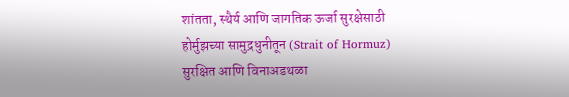शांतता, स्थैर्य आणि जागतिक ऊर्जा सुरक्षेसाठी होर्मुझच्या सामुद्रधुनीतून (Strait of Hormuz) सुरक्षित आणि विनाअडथळा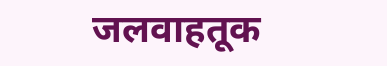जलवाहतूक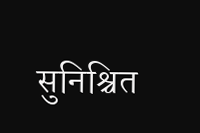सुनिश्चित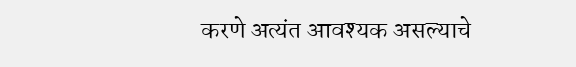करणे अत्यंत आवश्यक असल्याचे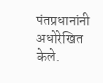पंतप्रधानांनी अधोरेखित केले.